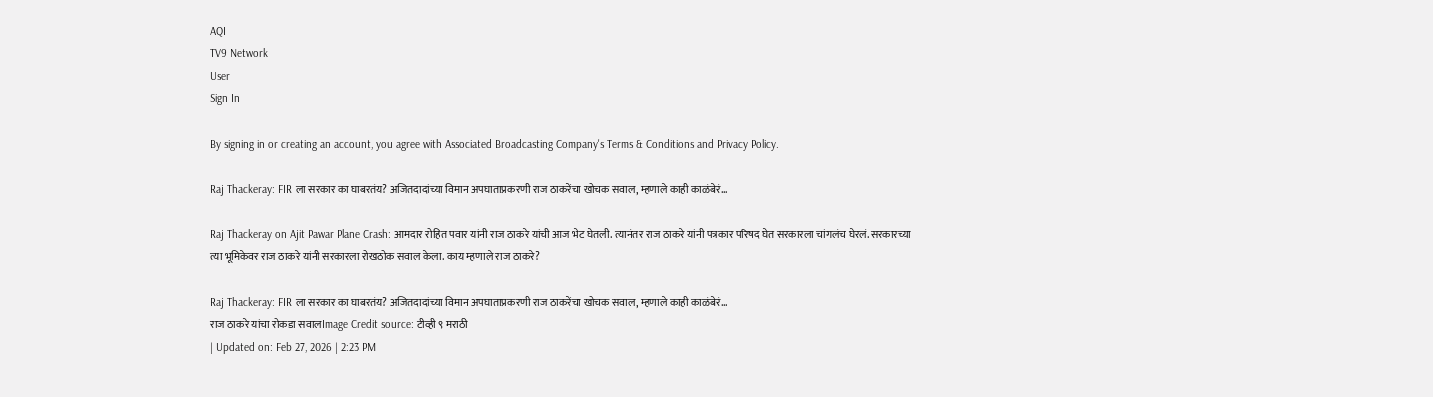AQI
TV9 Network
User
Sign In

By signing in or creating an account, you agree with Associated Broadcasting Company's Terms & Conditions and Privacy Policy.

Raj Thackeray: FIR ला सरकार का घाबरतंय? अजितदादांच्या विमान अपघाताप्रकरणी राज ठाकरेंचा खोचक सवाल, म्हणाले काही काळंबेरं…

Raj Thackeray on Ajit Pawar Plane Crash: आमदार रोहित पवार यांनी राज ठाकरे यांची आज भेट घेतली. त्यानंतर राज ठाकरे यांनी पत्रकार परिषद घेत सरकारला चांगलंच घेरलं. सरकारच्या त्या भूमिकेवर राज ठाकरे यांनी सरकारला रोखठोक सवाल केला. काय म्हणाले राज ठाकरे?

Raj Thackeray: FIR ला सरकार का घाबरतंय? अजितदादांच्या विमान अपघाताप्रकरणी राज ठाकरेंचा खोचक सवाल, म्हणाले काही काळंबेरं...
राज ठाकरे यांचा रोकडा सवालImage Credit source: टीव्ही ९ मराठी
| Updated on: Feb 27, 2026 | 2:23 PM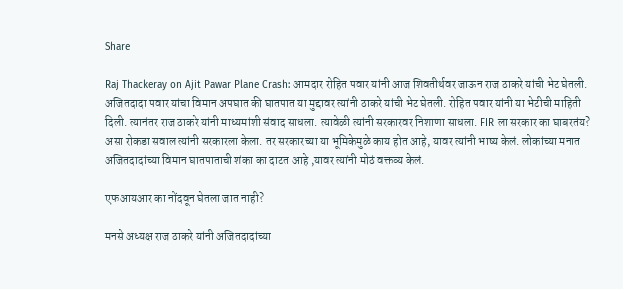Share

Raj Thackeray on Ajit Pawar Plane Crash: आमदार रोहित पवार यांनी आज शिवतीर्थवर जाऊन राज ठाकरे यांची भेट घेतली. अजितदादा पवार यांचा विमान अपघात की घातपात या मुद्दावर त्यांनी ठाकरे यांची भेट घेतली. रोहित पवार यांनी या भेटीची माहिती दिली. त्यानंतर राज ठाकरे यांनी माध्यमांशी संवाद साधला. त्यावेळी त्यांनी सरकारवर निशाणा साधला. FIR ला सरकार का घाबरतंय? असा रोकडा सवाल त्यांनी सरकारला केला. तर सरकारच्या या भूमिकेमुळे काय होत आहे, यावर त्यांनी भाष्य केलं. लोकांच्या मनात अजितदादांच्या विमान घातपाताची शंका का दाटत आहे ,यावर त्यांनी मोठं वक्तव्य केलं.

एफआयआर का नोंदवून घेतला जात नाही?

मनसे अध्यक्ष राज ठाकरे यांनी अजितदादांच्या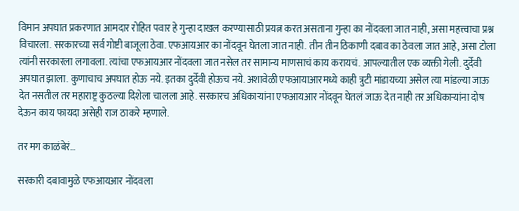विमान अपघात प्रकरणात आमदार रोहित पवार हे गुन्हा दाखल करण्यासाठी प्रयत्न करत असताना गुन्हा का नोंदवला जात नाही, असा महत्त्वाचा प्रश्न विचारला. सरकारच्या सर्व गोष्टी बाजूला ठेवा. एफआयआर का नोंदवून घेतला जात नाही. तीन तीन ठिकाणी दबाव का ठेवला जात आहे, असा टोला त्यांनी सरकारला लगावला. त्यांचा एफआयआर नोंदवला जात नसेल तर सामान्य माणसाचं काय करायचं. आपल्यातील एक व्यक्ती गेली. दुर्देवी अपघात झाला. कुणाचाच अपघात होऊ नये. इतका दुर्देवी होऊच नये. अशावेळी एफआयाआरमध्ये काही त्रुटी मांडायच्या असेल त्या मांडल्या जाऊ देत नसतील तर महाराष्ट्र कुठल्या दिशेला चालला आहे. सरकारच अधिकार्‍यांना एफआयआर नोंदवून घेतलं जाऊ देत नाही तर अधिकार्‍यांना दोष देऊन काय फायदा असेही राज ठाकरे म्हणाले.

तर मग काळंबेरं…

सरकारी दबावामुळे एफआयआर नोंदवला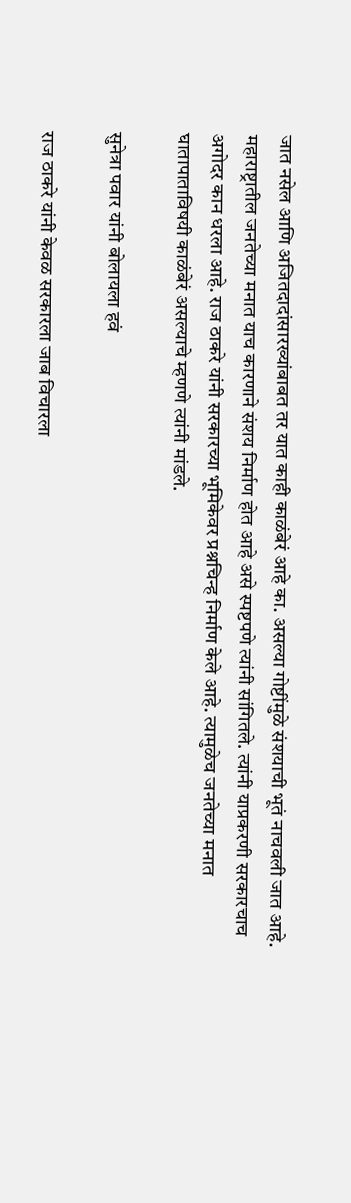जात नसेल आणि अजितदादांसारख्यांबाबत तर यात काही काळंबेरं आहे का. असल्या गोष्टींमुळे संशयाची भूतं नाचवली जात आहे. महाराष्ट्रातील जनतेच्या मनात याच कारणाने संशय निर्माण होत आहे असे स्पष्टपणे त्यांनी सांगितले. त्यांनी याप्रकरणी सरकारचाच अगोदर कान धरला आहे. राज ठाकरे यांनी सरकारच्या भूमिकेवर प्रश्नचिन्ह निर्माण केले आहे. त्यामुळेच जनतेच्या मनात घातापाताविषयी काळंबेरं असल्याचे म्हणणे त्यांनी मांडले.

सुनेत्रा पवार यांनी बोलायला हवं

राज ठाकरे यांनी केवळ सरकारला जाब विचारला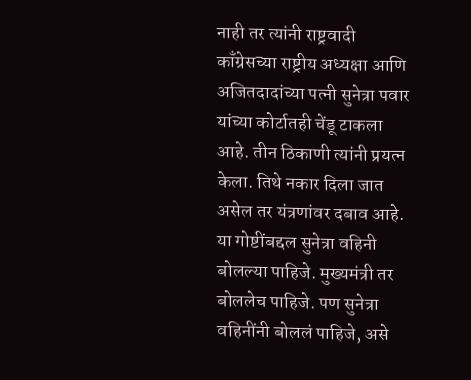नाही तर त्यांनी राष्ट्रवादी काँग्रेसच्या राष्ट्रीय अध्यक्षा आणि अजितदादांच्या पत्नी सुनेत्रा पवार यांच्या कोर्टातही चेंडू टाकला आहे. तीन ठिकाणी त्यांनी प्रयत्न केला. तिथे नकार दिला जात असेल तर यंत्रणांवर दबाव आहे. या गोष्टींबद्दल सुनेत्रा वहिनी बोलल्या पाहिजे. मुख्यमंत्री तर बोललेच पाहिजे. पण सुनेत्रा वहिनींनी बोललं पाहिजे, असे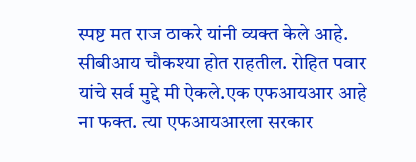स्पष्ट मत राज ठाकरे यांनी व्यक्त केले आहे. सीबीआय चौकश्या होत राहतील. रोहित पवार यांचे सर्व मुद्दे मी ऐकले.एक एफआयआर आहे ना फक्त. त्या एफआयआरला सरकार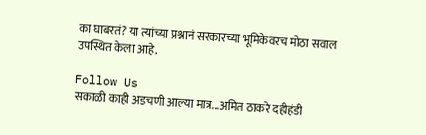का घाबरतं? या त्यांच्या प्रश्नानं सरकारच्या भूमिकेवरच मोठा सवाल उपस्थित केला आहे.

Follow Us
सकाळी काही अडचणी आल्या मात्र...अमित ठाकरे दहीहंडी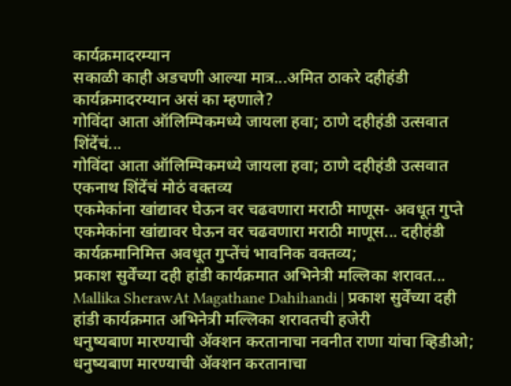कार्यक्रमादरम्यान
सकाळी काही अडचणी आल्या मात्र...अमित ठाकरे दहीहंडी कार्यक्रमादरम्यान असं का म्हणाले?
गोविंदा आता ऑलिम्पिकमध्ये जायला हवा; ठाणे दहीहंडी उत्सवात शिंदेंचं...
गोविंदा आता ऑलिम्पिकमध्ये जायला हवा; ठाणे दहीहंडी उत्सवात एकनाथ शिंदेंचं मोठं वक्तव्य
एकमेकांना खांद्यावर घेऊन वर चढवणारा मराठी माणूस- अवधूत गुप्ते
एकमेकांना खांद्यावर घेऊन वर चढवणारा मराठी माणूस... दहीहंडी कार्यक्रमानिमित्त अवधूत गुप्तेंचं भावनिक वक्तव्य;
प्रकाश सुर्वेंच्या दही हांडी कार्यक्रमात अभिनेत्री मल्लिका शरावत...
Mallika SherawAt Magathane Dahihandi | प्रकाश सुर्वेंच्या दही हांडी कार्यक्रमात अभिनेत्री मल्लिका शरावतची हजेरी
धनुष्यबाण मारण्याची ॲक्शन करतानाचा नवनीत राणा यांचा व्हिडीओ;
धनुष्यबाण मारण्याची ॲक्शन करतानाचा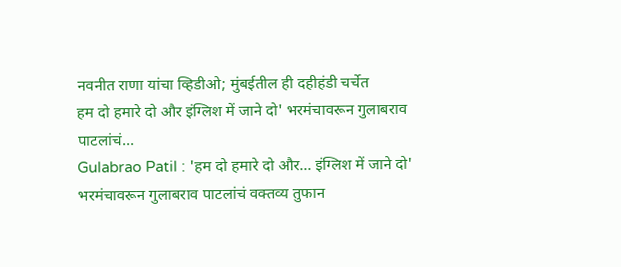नवनीत राणा यांचा व्हिडीओ; मुंबईतील ही दहीहंडी चर्चेत
हम दो हमारे दो और इंग्लिश में जाने दो' भरमंचावरून गुलाबराव पाटलांचं...
Gulabrao Patil : 'हम दो हमारे दो और... इंग्लिश में जाने दो' भरमंचावरून गुलाबराव पाटलांचं वक्तव्य तुफान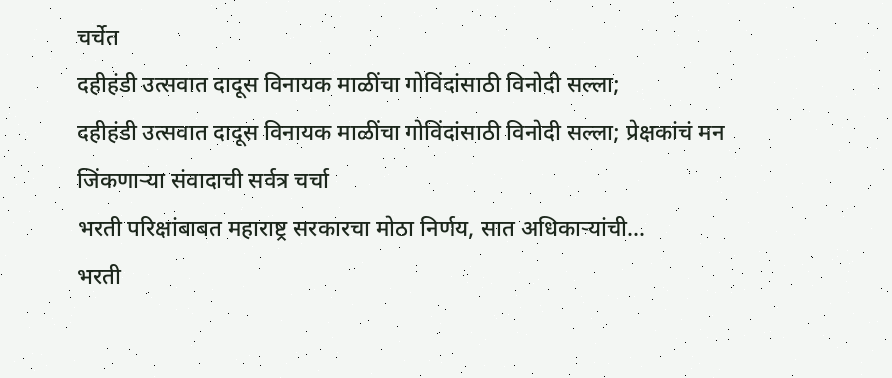चर्चेत
दहीहंडी उत्सवात दादूस विनायक माळींचा गोविंदांसाठी विनोदी सल्ला;
दहीहंडी उत्सवात दादूस विनायक माळींचा गोविंदांसाठी विनोदी सल्ला; प्रेक्षकांचं मन जिंकणाऱ्या संवादाची सर्वत्र चर्चा
भरती परिक्षांबाबत महाराष्ट्र सरकारचा मोठा निर्णय, सात अधिकाऱ्यांची...
भरती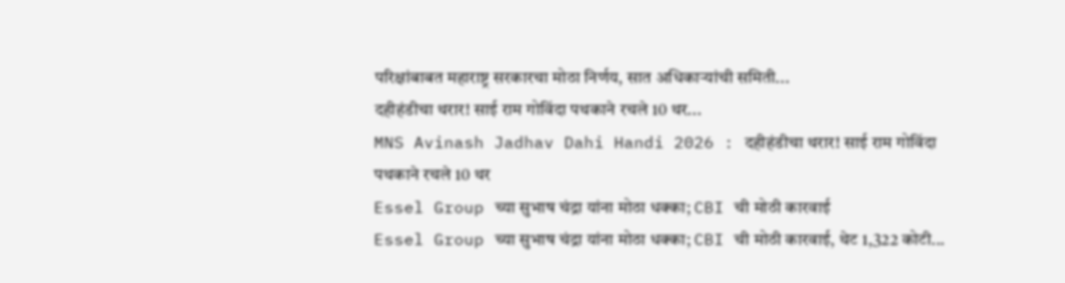परिक्षांबाबत महाराष्ट्र सरकारचा मोठा निर्णय, सात अधिकाऱ्यांची समिती...
दहीहंडीचा थरार! साई राम गोविंदा पथकाने रचले 10 थर...
MNS Avinash Jadhav Dahi Handi 2026 : दहीहंडीचा थरार! साई राम गोविंदा पथकाने रचले 10 थर
Essel Group च्या सुभाष चंद्रा यांना मोठा धक्का; CBI ची मोठी कारवाई
Essel Group च्या सुभाष चंद्रा यांना मोठा धक्का; CBI ची मोठी कारवाई, थेट 1,322 कोटी...